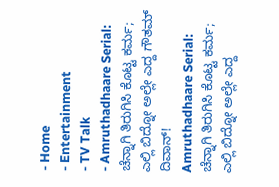- Home
- Entertainment
- TV Talk
- Amruthadhaare Serial: ಚೆನ್ನಾಗಿ ತಿರುಗಿಸಿ ಕೊಟ್ಟ ಕರ್ಮ; ಎಲ್ಲಿ ಬಿದ್ನೋ ಅಲ್ಲೇ ಎದ್ದ ಗೌತಮ್ ದಿವಾನ್!
Amruthadhaare Serial: ಚೆನ್ನಾಗಿ ತಿರುಗಿಸಿ ಕೊಟ್ಟ ಕರ್ಮ; ಎಲ್ಲಿ ಬಿದ್ನೋ ಅಲ್ಲೇ ಎದ್ದ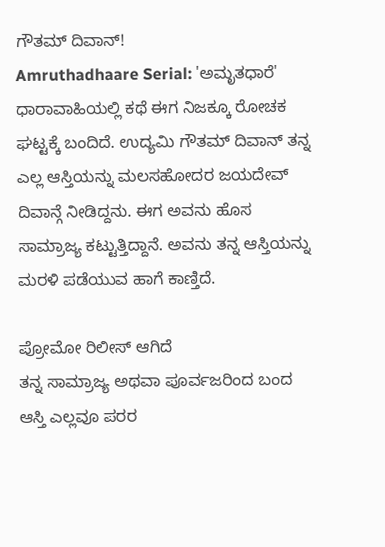ಗೌತಮ್ ದಿವಾನ್!
Amruthadhaare Serial: 'ಅಮೃತಧಾರೆ' ಧಾರಾವಾಹಿಯಲ್ಲಿ ಕಥೆ ಈಗ ನಿಜಕ್ಕೂ ರೋಚಕ ಘಟ್ಟಕ್ಕೆ ಬಂದಿದೆ. ಉದ್ಯಮಿ ಗೌತಮ್ ದಿವಾನ್ ತನ್ನ ಎಲ್ಲ ಆಸ್ತಿಯನ್ನು ಮಲಸಹೋದರ ಜಯದೇವ್ ದಿವಾನ್ಗೆ ನೀಡಿದ್ದನು. ಈಗ ಅವನು ಹೊಸ ಸಾಮ್ರಾಜ್ಯ ಕಟ್ಟುತ್ತಿದ್ದಾನೆ. ಅವನು ತನ್ನ ಆಸ್ತಿಯನ್ನು ಮರಳಿ ಪಡೆಯುವ ಹಾಗೆ ಕಾಣ್ತಿದೆ.

ಪ್ರೋಮೋ ರಿಲೀಸ್ ಆಗಿದೆ
ತನ್ನ ಸಾಮ್ರಾಜ್ಯ ಅಥವಾ ಪೂರ್ವಜರಿಂದ ಬಂದ ಆಸ್ತಿ ಎಲ್ಲವೂ ಪರರ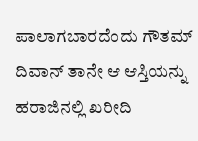ಪಾಲಾಗಬಾರದೆಂದು ಗೌತಮ್ ದಿವಾನ್ ತಾನೇ ಆ ಆಸ್ತಿಯನ್ನು ಹರಾಜಿನಲ್ಲಿ ಖರೀದಿ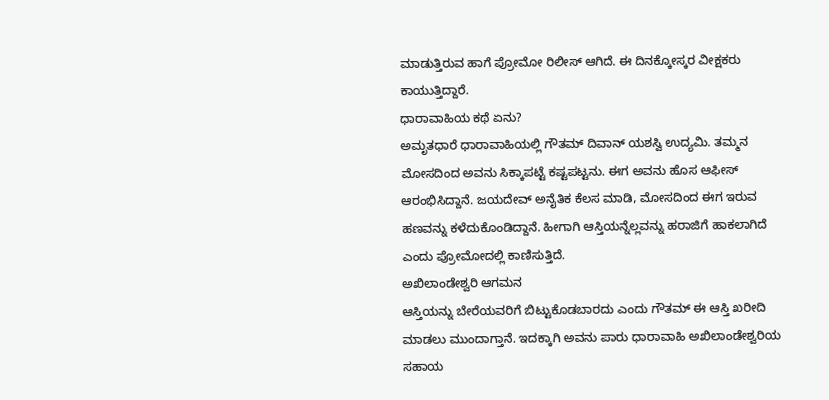ಮಾಡುತ್ತಿರುವ ಹಾಗೆ ಪ್ರೋಮೋ ರಿಲೀಸ್ ಆಗಿದೆ. ಈ ದಿನಕ್ಕೋಸ್ಕರ ವೀಕ್ಷಕರು ಕಾಯುತ್ತಿದ್ದಾರೆ.
ಧಾರಾವಾಹಿಯ ಕಥೆ ಏನು?
ಅಮೃತಧಾರೆ ಧಾರಾವಾಹಿಯಲ್ಲಿ ಗೌತಮ್ ದಿವಾನ್ ಯಶಸ್ವಿ ಉದ್ಯಮಿ. ತಮ್ಮನ ಮೋಸದಿಂದ ಅವನು ಸಿಕ್ಕಾಪಟ್ಟೆ ಕಷ್ಟಪಟ್ಟನು. ಈಗ ಅವನು ಹೊಸ ಆಫೀಸ್ ಆರಂಭಿಸಿದ್ದಾನೆ. ಜಯದೇವ್ ಅನೈತಿಕ ಕೆಲಸ ಮಾಡಿ, ಮೋಸದಿಂದ ಈಗ ಇರುವ ಹಣವನ್ನು ಕಳೆದುಕೊಂಡಿದ್ದಾನೆ. ಹೀಗಾಗಿ ಆಸ್ತಿಯನ್ನೆಲ್ಲವನ್ನು ಹರಾಜಿಗೆ ಹಾಕಲಾಗಿದೆ ಎಂದು ಪ್ರೋಮೋದಲ್ಲಿ ಕಾಣಿಸುತ್ತಿದೆ.
ಅಖಿಲಾಂಡೇಶ್ವರಿ ಆಗಮನ
ಆಸ್ತಿಯನ್ನು ಬೇರೆಯವರಿಗೆ ಬಿಟ್ಟುಕೊಡಬಾರದು ಎಂದು ಗೌತಮ್ ಈ ಆಸ್ತಿ ಖರೀದಿ ಮಾಡಲು ಮುಂದಾಗ್ತಾನೆ. ಇದಕ್ಕಾಗಿ ಅವನು ಪಾರು ಧಾರಾವಾಹಿ ಅಖಿಲಾಂಡೇಶ್ವರಿಯ ಸಹಾಯ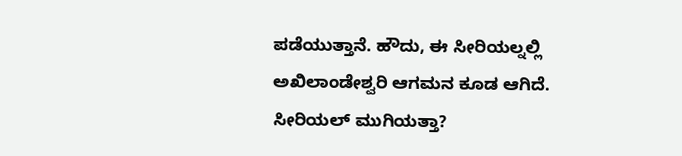ಪಡೆಯುತ್ತಾನೆ. ಹೌದು, ಈ ಸೀರಿಯಲ್ನಲ್ಲಿ ಅಖಿಲಾಂಡೇಶ್ವರಿ ಆಗಮನ ಕೂಡ ಆಗಿದೆ.
ಸೀರಿಯಲ್ ಮುಗಿಯತ್ತಾ?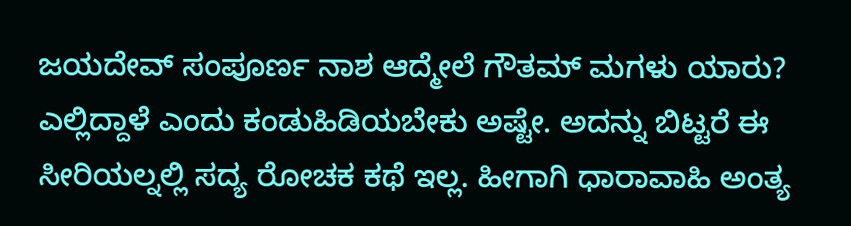ಜಯದೇವ್ ಸಂಪೂರ್ಣ ನಾಶ ಆದ್ಮೇಲೆ ಗೌತಮ್ ಮಗಳು ಯಾರು? ಎಲ್ಲಿದ್ದಾಳೆ ಎಂದು ಕಂಡುಹಿಡಿಯಬೇಕು ಅಷ್ಟೇ. ಅದನ್ನು ಬಿಟ್ಟರೆ ಈ ಸೀರಿಯಲ್ನಲ್ಲಿ ಸದ್ಯ ರೋಚಕ ಕಥೆ ಇಲ್ಲ. ಹೀಗಾಗಿ ಧಾರಾವಾಹಿ ಅಂತ್ಯ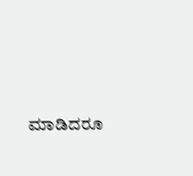ಮಾಡಿದರೂ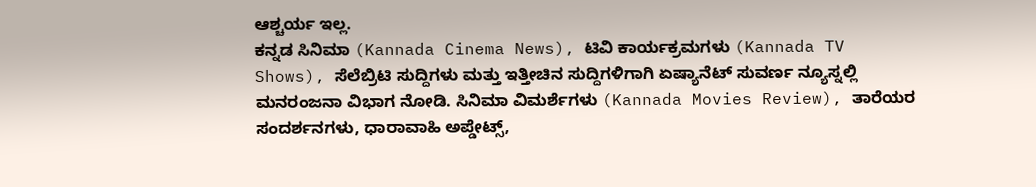ಆಶ್ಚರ್ಯ ಇಲ್ಲ.
ಕನ್ನಡ ಸಿನಿಮಾ (Kannada Cinema News), ಟಿವಿ ಕಾರ್ಯಕ್ರಮಗಳು (Kannada TV Shows), ಸೆಲೆಬ್ರಿಟಿ ಸುದ್ದಿಗಳು ಮತ್ತು ಇತ್ತೀಚಿನ ಸುದ್ದಿಗಳಿಗಾಗಿ ಏಷ್ಯಾನೆಟ್ ಸುವರ್ಣ ನ್ಯೂಸ್ನಲ್ಲಿ ಮನರಂಜನಾ ವಿಭಾಗ ನೋಡಿ. ಸಿನಿಮಾ ವಿಮರ್ಶೆಗಳು (Kannada Movies Review), ತಾರೆಯರ ಸಂದರ್ಶನಗಳು, ಧಾರಾವಾಹಿ ಅಪ್ಡೇಟ್ಸ್,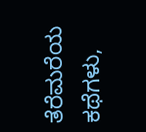ತೆರೆಮರೆಯ ಕಥೆಗಳು,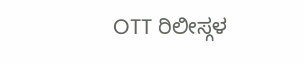OTT ರಿಲೀಸ್ಗಳ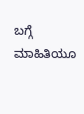ಬಗ್ಗೆ ಮಾಹಿತಿಯೂ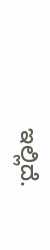ಇಲ್ಲಿದೆ.